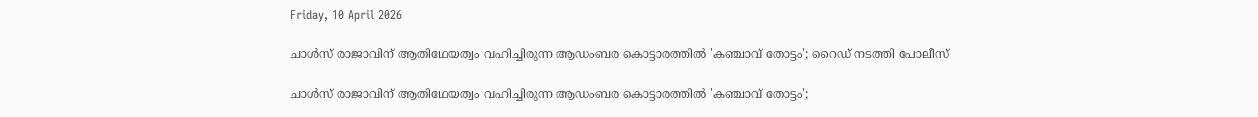Friday, 10 April 2026

ചാൾസ് രാജാവിന് ആതിഥേയത്വം വഹിച്ചിരുന്ന ആഡംബര കൊട്ടാരത്തിൽ 'കഞ്ചാവ് തോട്ടം'; റൈഡ് നടത്തി പോലീസ്

ചാൾസ് രാജാവിന് ആതിഥേയത്വം വഹിച്ചിരുന്ന ആഡംബര കൊട്ടാരത്തിൽ 'കഞ്ചാവ് തോട്ടം';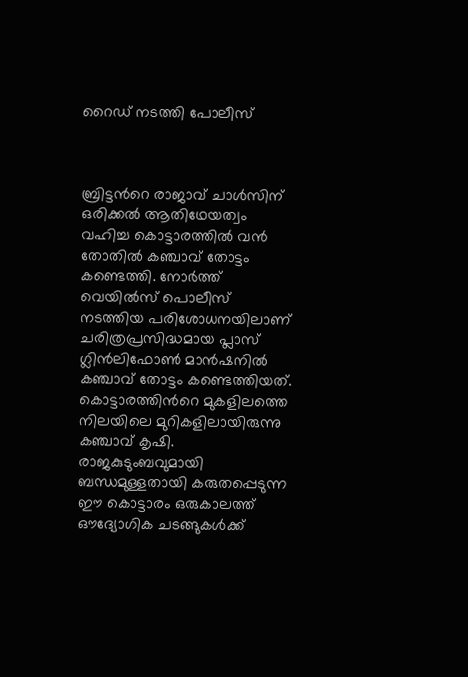റൈഡ് നടത്തി പോലീസ്



ബ്രിട്ടന്‍റെ രാജാവ് ചാൾസിന് ഒരിക്കൽ ആതിഥേയത്വം വഹിച്ച കൊട്ടാരത്തിൽ വൻ തോതിൽ കഞ്ചാവ് തോട്ടം കണ്ടെത്തി. നോർത്ത് വെയിൽസ് പൊലീസ് നടത്തിയ പരിശോധനയിലാണ് ചരിത്രപ്രസിദ്ധമായ പ്ലാസ് ഗ്ലിൻലിഫോൺ മാൻഷനിൽ കഞ്ചാവ് തോട്ടം കണ്ടെത്തിയത്. കൊട്ടാരത്തിന്‍റെ മുകളിലത്തെ നിലയിലെ മുറികളിലായിരുന്നു കഞ്ചാവ് കൃഷി. രാജകുടുംബവുമായി ബന്ധമുള്ളതായി കരുതപ്പെടുന്ന ഈ കൊട്ടാരം ഒരുകാലത്ത് ഔദ്യോഗിക ചടങ്ങുകൾക്ക്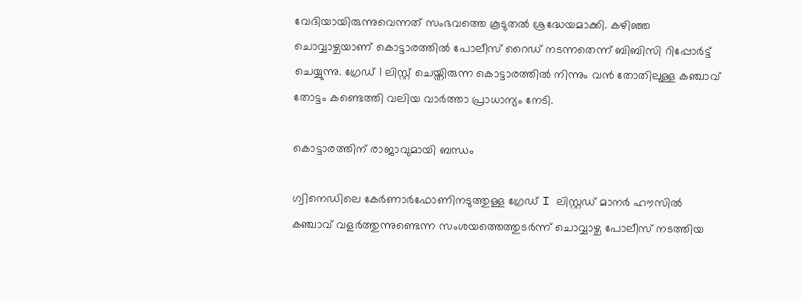വേദിയായിരുന്നുവെന്നത് സംഭവത്തെ കൂടുതൽ ശ്രദ്ധേയമാക്കി. കഴിഞ്ഞ ചൊവ്വാഴ്ചയാണ് കൊട്ടാരത്തിൽ പോലീസ് റൈഡ് നടന്നതെന്ന് ബിബിസി റിപ്പോര്‍ട്ട് ചെയ്യുന്നു. ഗ്രേഡ് 1 ലിസ്റ്റ് ചെയ്തിരുന്ന കൊട്ടാരത്തിൽ നിന്നും വൻ തോതിലുള്ള കഞ്ചാവ് തോട്ടം കണ്ടെത്തി വലിയ വാർത്താ പ്രാധാന്യം നേടി.

കൊട്ടാരത്തിന് രാജാവുമായി ബന്ധം

ഗ്വിനെഡിലെ കേർണാർഫോണിനടുത്തുള്ള ഗ്രേഡ് I ലിസ്റ്റഡ് മാനർ ഹൗസിൽ കഞ്ചാവ് വളർത്തുന്നുണ്ടെന്ന സംശയത്തെത്തുടർന്ന് ചൊവ്വാഴ്ച പോലീസ് നടത്തിയ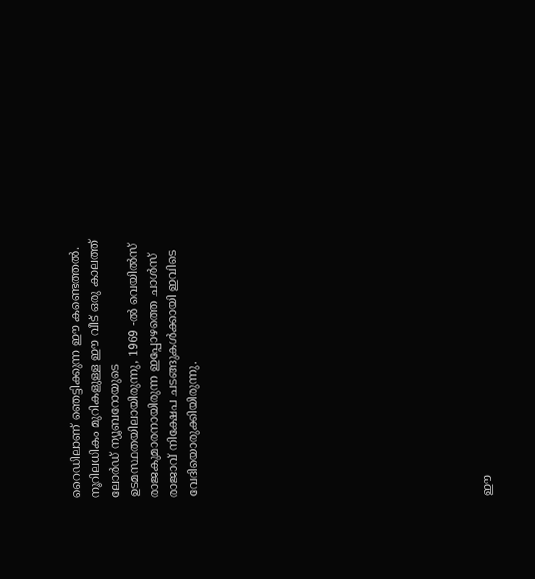റൈഡിലാണ് ഞെട്ടിക്കുന്ന ഈ കണ്ടെത്തൽ. നൂറിലധികം മുറികളുള്ള ഈ വീട് ഒരു കാലത്ത് ലോർഡ് ന്യൂബറോയുടെ ഉടമസ്ഥതയിലായിരുന്നു, 1969 -ൽ വെയിൽസ് രാജകുമാരനായിരുന്ന ഇപ്പോഴത്തെ ചാൾസ് രാജാവ് നിക്ഷേപ ചടങ്ങുകൾക്കായി ഇവിടെ വേദിയൊരുക്കിയിരുന്നു.














ഈ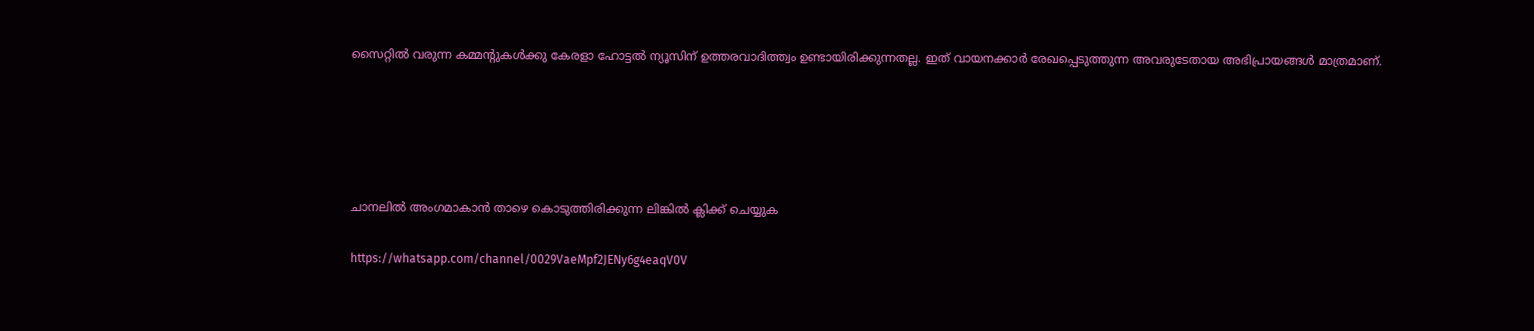സൈറ്റിൽ വരുന്ന കമ്മന്റുകൾക്കു കേരളാ ഹോട്ടൽ ന്യൂസിന് ഉത്തരവാദിത്ത്വം ഉണ്ടായിരിക്കുന്നതല്ല. ഇത് വായനക്കാർ രേഖപ്പെടുത്തുന്ന അവരുടേതായ അഭിപ്രായങ്ങൾ മാത്രമാണ്.





ചാനലിൽ അംഗമാകാൻ താഴെ കൊടുത്തിരിക്കുന്ന ലിങ്കിൽ ക്ലിക്ക് ചെയ്യുക

https://whatsapp.com/channel/0029VaeMpf2JENy6g4eaqV0V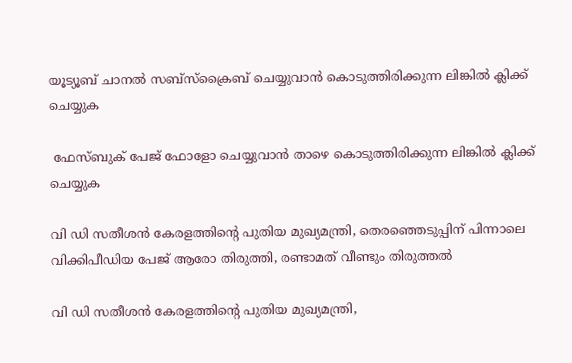യൂട്യൂബ് ചാനൽ സബ്സ്ക്രൈബ് ചെയ്യുവാൻ കൊടുത്തിരിക്കുന്ന ലിങ്കിൽ ക്ലിക്ക് ചെയ്യുക

 ഫേസ്ബുക് പേജ് ഫോളോ ചെയ്യുവാൻ താഴെ കൊടുത്തിരിക്കുന്ന ലിങ്കിൽ ക്ലിക്ക് ചെയ്യുക

വി ഡി സതീശൻ കേരളത്തിന്‍റെ പുതിയ മുഖ്യമന്ത്രി, തെരഞ്ഞെടുപ്പിന് പിന്നാലെ വിക്കിപീഡിയ പേജ് ആരോ തിരുത്തി, രണ്ടാമത് വീണ്ടും തിരുത്തൽ

വി ഡി സതീശൻ കേരളത്തിന്‍റെ പുതിയ മുഖ്യമന്ത്രി,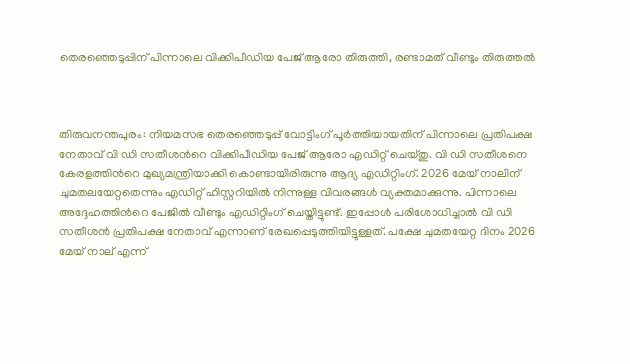തെരഞ്ഞെടുപ്പിന് പിന്നാലെ വിക്കിപീഡിയ പേജ് ആരോ തിരുത്തി, രണ്ടാമത് വീണ്ടും തിരുത്തൽ



തിരുവനന്തപുരം: നിയമസഭ തെരഞ്ഞെടുപ്പ് വോട്ടിംഗ് പൂര്‍ത്തിയായതിന് പിന്നാലെ പ്രതിപക്ഷ നേതാവ് വി ഡി സതീശന്‍റെ വിക്കിപീഡിയ പേജ് ആരോ എഡിറ്റ് ചെയ്തു. വി ഡി സതീശനെ കേരളത്തിന്‍റെ മുഖ്യമന്ത്രിയാക്കി കൊണ്ടായിരിരുന്നു ആദ്യ എഡിറ്റിംഗ്. 2026 മേയ് നാലിന് ചുമതലയേറ്റതെന്നും എഡിറ്റ് ഹിസ്റ്ററിയിൽ നിന്നുള്ള വിവരങ്ങൾ വ്യക്തമാക്കുന്നു. പിന്നാലെ അദ്ദേഹത്തിന്‍റെ പേജിൽ വീണ്ടും എഡിറ്റിംഗ് ചെയ്തിട്ടുണ്ട്. ഇപ്പോൾ പരിശോധിച്ചാൽ വി ഡി സതീശൻ പ്രതിപക്ഷ നേതാവ് എന്നാണ് രേഖപ്പെടുത്തിയിട്ടുള്ളത്. പക്ഷേ ചുമതയേറ്റ ദിനം 2026 മേയ് നാല് എന്ന്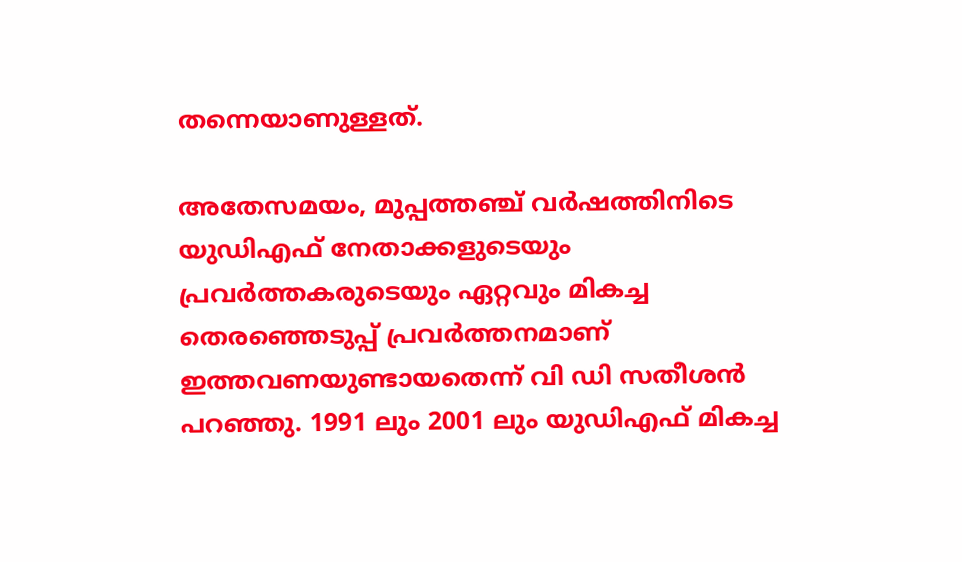തന്നെയാണുള്ളത്.

അതേസമയം, മുപ്പത്തഞ്ച് വര്‍ഷത്തിനിടെ യുഡിഎഫ് നേതാക്കളുടെയും പ്രവര്‍ത്തകരുടെയും ഏറ്റവും മികച്ച തെരഞ്ഞെടുപ്പ് പ്രവര്‍ത്തനമാണ് ഇത്തവണയുണ്ടായതെന്ന് വി ഡി സതീശൻ പറഞ്ഞു. 1991 ലും 2001 ലും യുഡിഎഫ് മികച്ച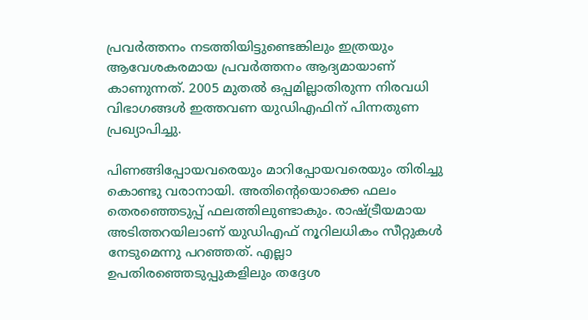പ്രവര്‍ത്തനം നടത്തിയിട്ടുണ്ടെങ്കിലും ഇത്രയും ആവേശകരമായ പ്രവര്‍ത്തനം ആദ്യമായാണ് കാണുന്നത്. 2005 മുതല്‍ ഒപ്പമില്ലാതിരുന്ന നിരവധി വിഭാഗങ്ങള്‍ ഇത്തവണ യുഡിഎഫിന് പിന്നതുണ പ്രഖ്യാപിച്ചു.

പിണങ്ങിപ്പോയവരെയും മാറിപ്പോയവരെയും തിരിച്ചു കൊണ്ടു വരാനായി. അതിന്റെയൊക്കെ ഫലം തെരഞ്ഞെടുപ്പ് ഫലത്തിലുണ്ടാകും. രാഷ്ട്രീയമായ അടിത്തറയിലാണ് യുഡിഎഫ് നൂറിലധികം സീറ്റുകള്‍ നേടുമെന്നു പറഞ്ഞത്. എല്ലാ ഉപതിരഞ്ഞെടുപ്പുകളിലും തദ്ദേശ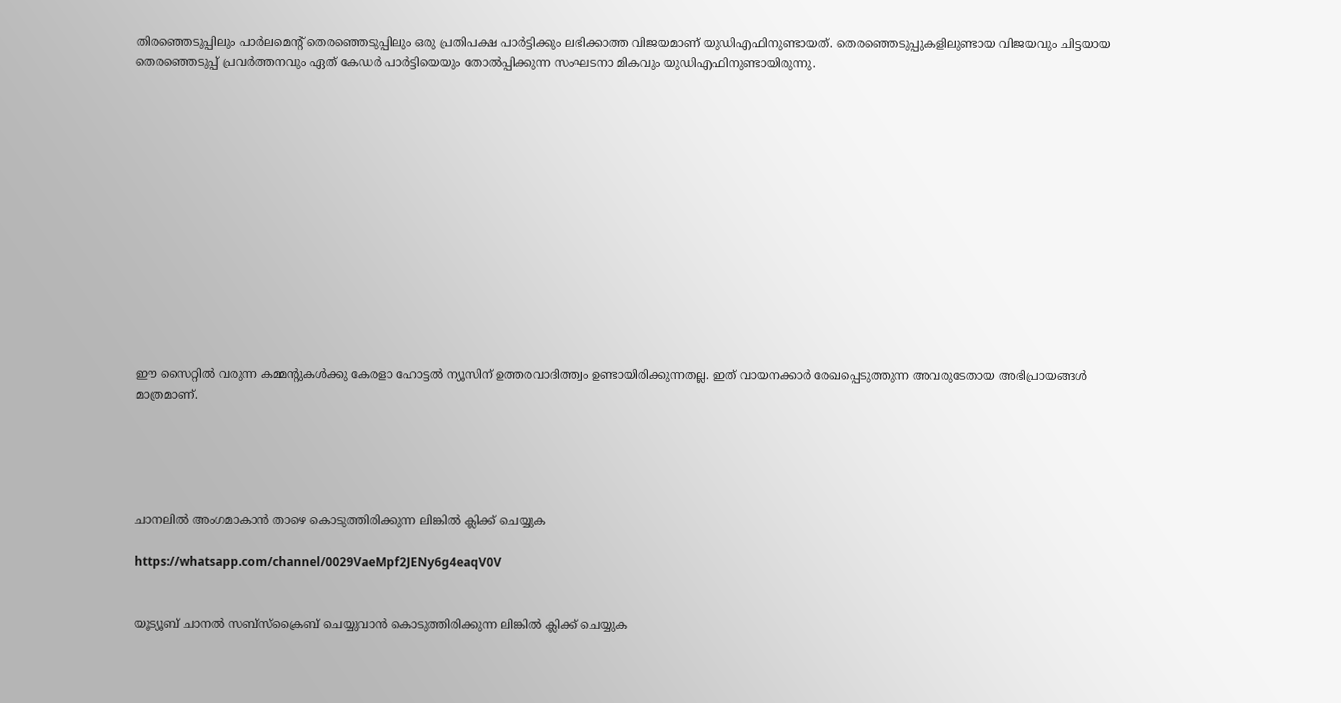തിരഞ്ഞെടുപ്പിലും പാര്‍ലമെന്‍റ് തെരഞ്ഞെടുപ്പിലും ഒരു പ്രതിപക്ഷ പാര്‍ട്ടിക്കും ലഭിക്കാത്ത വിജയമാണ് യുഡിഎഫിനുണ്ടായത്. തെരഞ്ഞെടുപ്പുകളിലുണ്ടായ വിജയവും ചിട്ടയായ തെരഞ്ഞെടുപ്പ് പ്രവര്‍ത്തനവും ഏത് കേഡര്‍ പാര്‍ട്ടിയെയും തോല്‍പ്പിക്കുന്ന സംഘടനാ മികവും യുഡിഎഫിനുണ്ടായിരുന്നു.














ഈ സൈറ്റിൽ വരുന്ന കമ്മന്റുകൾക്കു കേരളാ ഹോട്ടൽ ന്യൂസിന് ഉത്തരവാദിത്ത്വം ഉണ്ടായിരിക്കുന്നതല്ല. ഇത് വായനക്കാർ രേഖപ്പെടുത്തുന്ന അവരുടേതായ അഭിപ്രായങ്ങൾ മാത്രമാണ്.





ചാനലിൽ അംഗമാകാൻ താഴെ കൊടുത്തിരിക്കുന്ന ലിങ്കിൽ ക്ലിക്ക് ചെയ്യുക

https://whatsapp.com/channel/0029VaeMpf2JENy6g4eaqV0V


യൂട്യൂബ് ചാനൽ സബ്സ്ക്രൈബ് ചെയ്യുവാൻ കൊടുത്തിരിക്കുന്ന ലിങ്കിൽ ക്ലിക്ക് ചെയ്യുക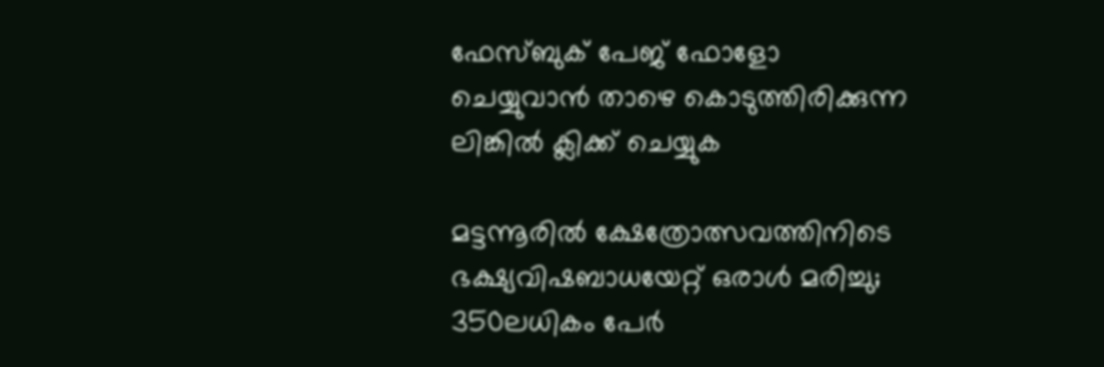ഫേസ്ബുക് പേജ് ഫോളോ ചെയ്യുവാൻ താഴെ കൊടുത്തിരിക്കുന്ന ലിങ്കിൽ ക്ലിക്ക് ചെയ്യുക

മട്ടന്നൂരിൽ ക്ഷേത്രോത്സവത്തിനിടെ ഭക്ഷ്യവിഷബാധയേറ്റ് ഒരാൾ മരിച്ചു; 350ലധികം പേർ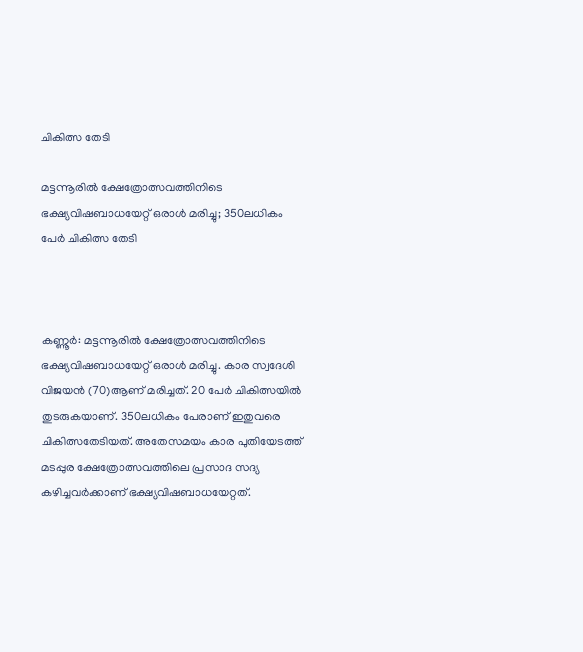ചികിത്സ തേടി

മട്ടന്നൂരിൽ ക്ഷേത്രോത്സവത്തിനിടെ ഭക്ഷ്യവിഷബാധയേറ്റ് ഒരാൾ മരിച്ചു; 350ലധികം പേർ ചികിത്സ തേടി



കണ്ണൂർ: മട്ടന്നൂരിൽ ക്ഷേത്രോത്സവത്തിനിടെ ഭക്ഷ്യവിഷബാധയേറ്റ് ഒരാൾ മരിച്ചു. കാര സ്വദേശി വിജയൻ (70)ആണ് മരിച്ചത്. 20 പേർ ചികിത്സയിൽ തുടരുകയാണ്. 350ലധികം പേരാണ് ഇതുവരെ ചികിത്സതേടിയത്. അതേസമയം കാര പുതിയേടത്ത് മടപ്പുര ക്ഷേത്രോത്സവത്തിലെ പ്രസാദ സദ്യ കഴിച്ചവർക്കാണ് ഭക്ഷ്യവിഷബാധയേറ്റത്.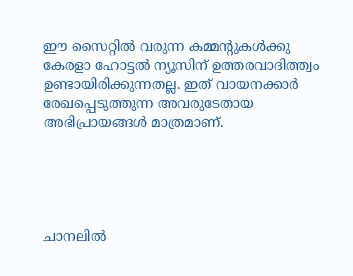ഈ സൈറ്റിൽ വരുന്ന കമ്മന്റുകൾക്കു കേരളാ ഹോട്ടൽ ന്യൂസിന് ഉത്തരവാദിത്ത്വം ഉണ്ടായിരിക്കുന്നതല്ല. ഇത് വായനക്കാർ രേഖപ്പെടുത്തുന്ന അവരുടേതായ അഭിപ്രായങ്ങൾ മാത്രമാണ്.





ചാനലിൽ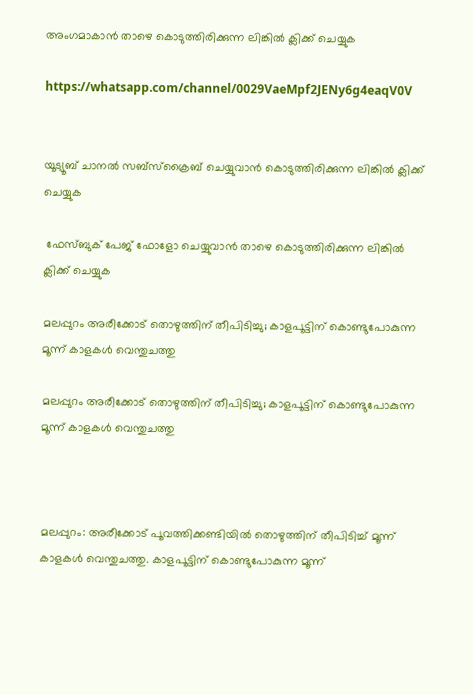അംഗമാകാൻ താഴെ കൊടുത്തിരിക്കുന്ന ലിങ്കിൽ ക്ലിക്ക് ചെയ്യുക

https://whatsapp.com/channel/0029VaeMpf2JENy6g4eaqV0V


യൂട്യൂബ് ചാനൽ സബ്സ്ക്രൈബ് ചെയ്യുവാൻ കൊടുത്തിരിക്കുന്ന ലിങ്കിൽ ക്ലിക്ക് ചെയ്യുക

 ഫേസ്ബുക് പേജ് ഫോളോ ചെയ്യുവാൻ താഴെ കൊടുത്തിരിക്കുന്ന ലിങ്കിൽ ക്ലിക്ക് ചെയ്യുക

മലപ്പുറം അരീക്കോട് തൊഴുത്തിന് തീപിടിച്ചു; കാളപൂട്ടിന് കൊണ്ടുപോകുന്ന മൂന്ന് കാളകൾ വെന്തുചത്തു

മലപ്പുറം അരീക്കോട് തൊഴുത്തിന് തീപിടിച്ചു; കാളപൂട്ടിന് കൊണ്ടുപോകുന്ന മൂന്ന് കാളകൾ വെന്തുചത്തു



മലപ്പുറം: അരീക്കോട് പൂവത്തിക്കണ്ടിയിൽ തൊഴുത്തിന് തീപിടിച്ച്‌ മൂന്ന് കാളകൾ വെന്തുചത്തു. കാളപൂട്ടിന് കൊണ്ടുപോകുന്ന മൂന്ന്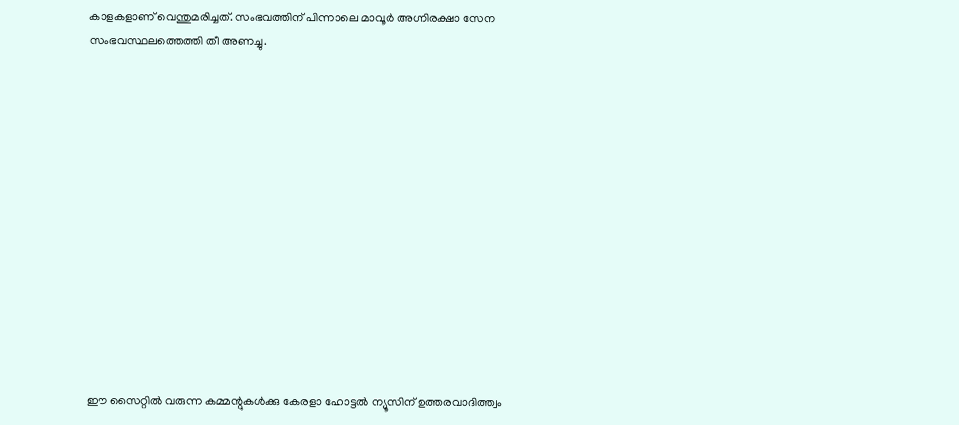കാളകളാണ് വെന്തുമരിച്ചത്. സംഭവത്തിന് പിന്നാലെ മാവൂർ അഗ്നിരക്ഷാ സേന സംഭവസ്ഥലത്തെത്തി തീ അണച്ചു.














ഈ സൈറ്റിൽ വരുന്ന കമ്മന്റുകൾക്കു കേരളാ ഹോട്ടൽ ന്യൂസിന് ഉത്തരവാദിത്ത്വം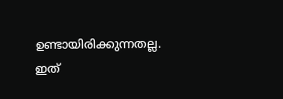ഉണ്ടായിരിക്കുന്നതല്ല. ഇത്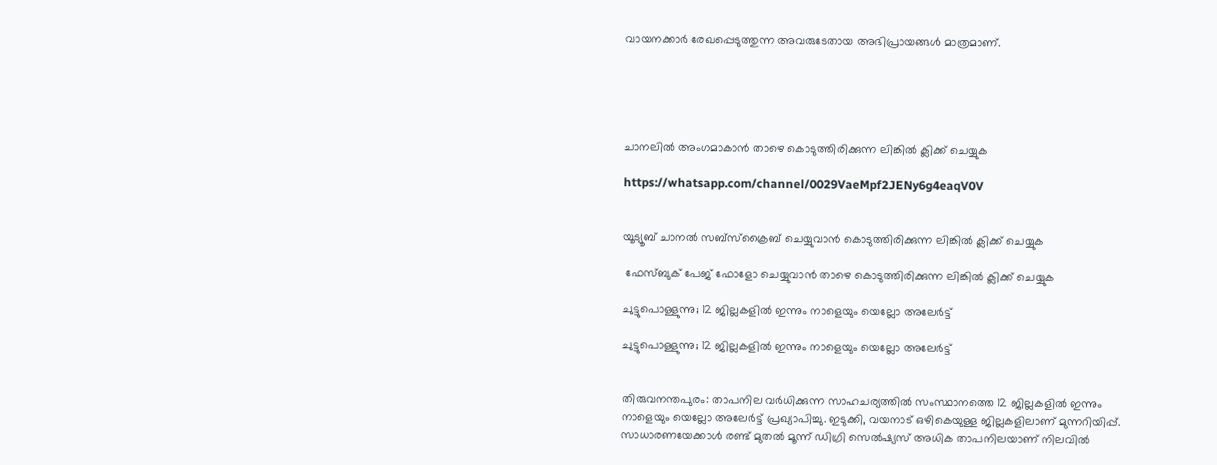വായനക്കാർ രേഖപ്പെടുത്തുന്ന അവരുടേതായ അഭിപ്രായങ്ങൾ മാത്രമാണ്.





ചാനലിൽ അംഗമാകാൻ താഴെ കൊടുത്തിരിക്കുന്ന ലിങ്കിൽ ക്ലിക്ക് ചെയ്യുക

https://whatsapp.com/channel/0029VaeMpf2JENy6g4eaqV0V


യൂട്യൂബ് ചാനൽ സബ്സ്ക്രൈബ് ചെയ്യുവാൻ കൊടുത്തിരിക്കുന്ന ലിങ്കിൽ ക്ലിക്ക് ചെയ്യുക

 ഫേസ്ബുക് പേജ് ഫോളോ ചെയ്യുവാൻ താഴെ കൊടുത്തിരിക്കുന്ന ലിങ്കിൽ ക്ലിക്ക് ചെയ്യുക

ചുട്ടുപൊള്ളുന്നു; 12 ജില്ലകളില്‍ ഇന്നും നാളെയും യെല്ലോ അലേര്‍ട്ട്

ചുട്ടുപൊള്ളുന്നു; 12 ജില്ലകളില്‍ ഇന്നും നാളെയും യെല്ലോ അലേര്‍ട്ട്


തിരുവനന്തപുരം: താപനില വര്‍ധിക്കുന്ന സാഹചര്യത്തില്‍ സംസ്ഥാനത്തെ 12 ജില്ലകളില്‍ ഇന്നും നാളെയും യെല്ലോ അലേര്‍ട്ട് പ്രഖ്യാപിച്ചു. ഇടുക്കി, വയനാട് ഒഴികെയുള്ള ജില്ലകളിലാണ് മുന്നറിയിപ്പ്. സാധാരണയേക്കാള്‍ രണ്ട് മുതല്‍ മൂന്ന് ഡിഗ്രി സെല്‍ഷ്യസ് അധിക താപനിലയാണ് നിലവില്‍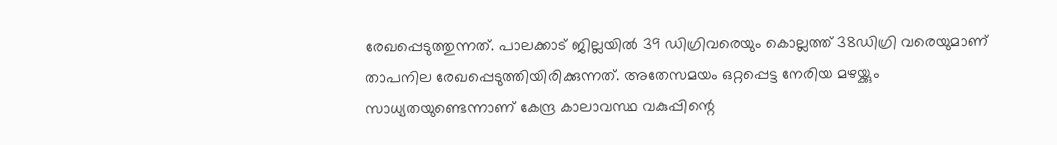രേഖപ്പെടുത്തുന്നത്. പാലക്കാട് ജില്ലയില്‍ 39 ഡിഗ്രിവരെയും കൊല്ലത്ത് 38ഡിഗ്രി വരെയുമാണ് താപനില രേഖപ്പെടുത്തിയിരിക്കുന്നത്. അതേസമയം ഒറ്റപ്പെട്ട നേരിയ മഴയ്ക്കും സാധ്യതയുണ്ടെന്നാണ് കേന്ദ്ര കാലാവസ്ഥ വകുപ്പിന്റെ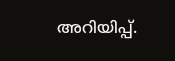അറിയിപ്പ്.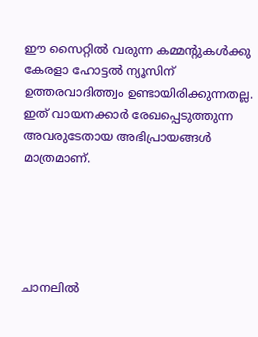ഈ സൈറ്റിൽ വരുന്ന കമ്മന്റുകൾക്കു കേരളാ ഹോട്ടൽ ന്യൂസിന് ഉത്തരവാദിത്ത്വം ഉണ്ടായിരിക്കുന്നതല്ല. ഇത് വായനക്കാർ രേഖപ്പെടുത്തുന്ന അവരുടേതായ അഭിപ്രായങ്ങൾ മാത്രമാണ്.





ചാനലിൽ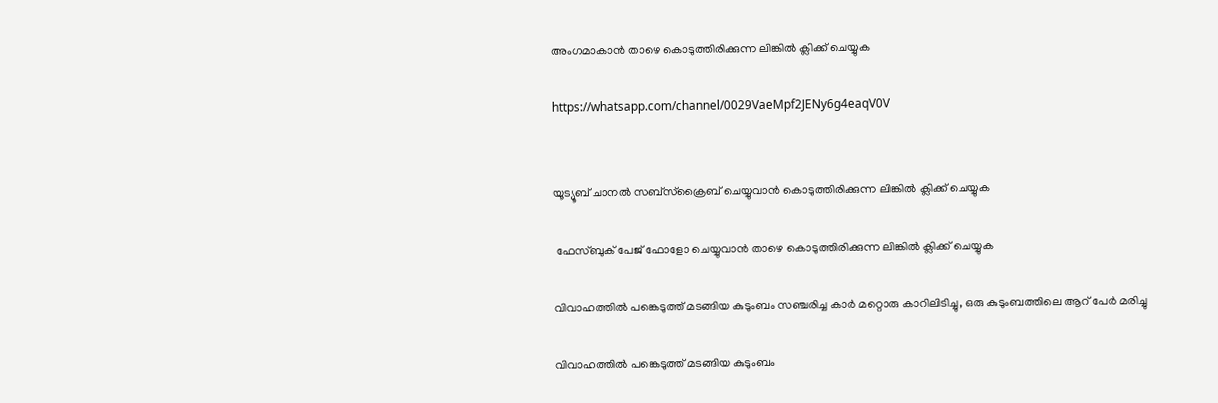അംഗമാകാൻ താഴെ കൊടുത്തിരിക്കുന്ന ലിങ്കിൽ ക്ലിക്ക് ചെയ്യുക

https://whatsapp.com/channel/0029VaeMpf2JENy6g4eaqV0V


യൂട്യൂബ് ചാനൽ സബ്സ്ക്രൈബ് ചെയ്യുവാൻ കൊടുത്തിരിക്കുന്ന ലിങ്കിൽ ക്ലിക്ക് ചെയ്യുക

 ഫേസ്ബുക് പേജ് ഫോളോ ചെയ്യുവാൻ താഴെ കൊടുത്തിരിക്കുന്ന ലിങ്കിൽ ക്ലിക്ക് ചെയ്യുക

വിവാഹത്തിൽ പങ്കെടുത്ത് മടങ്ങിയ കുടുംബം സഞ്ചരിച്ച കാർ മറ്റൊരു കാറിലിടിച്ചു, ഒരു കുടുംബത്തിലെ ആറ് പേർ മരിച്ചു

വിവാഹത്തിൽ പങ്കെടുത്ത് മടങ്ങിയ കുടുംബം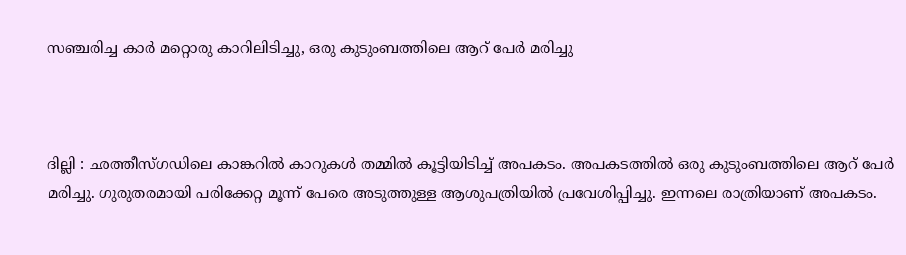സഞ്ചരിച്ച കാർ മറ്റൊരു കാറിലിടിച്ചു, ഒരു കുടുംബത്തിലെ ആറ് പേർ മരിച്ചു



ദില്ലി : ഛത്തീസ്ഗഡിലെ കാങ്കറിൽ കാറുകൾ തമ്മിൽ കൂട്ടിയിടിച്ച് അപകടം. അപകടത്തിൽ ഒരു കുടുംബത്തിലെ ആറ് പേർ മരിച്ചു. ഗുരുതരമായി പരിക്കേറ്റ മൂന്ന് പേരെ അടുത്തുള്ള ആശുപത്രിയിൽ പ്രവേശിപ്പിച്ചു. ഇന്നലെ രാത്രിയാണ് അപകടം.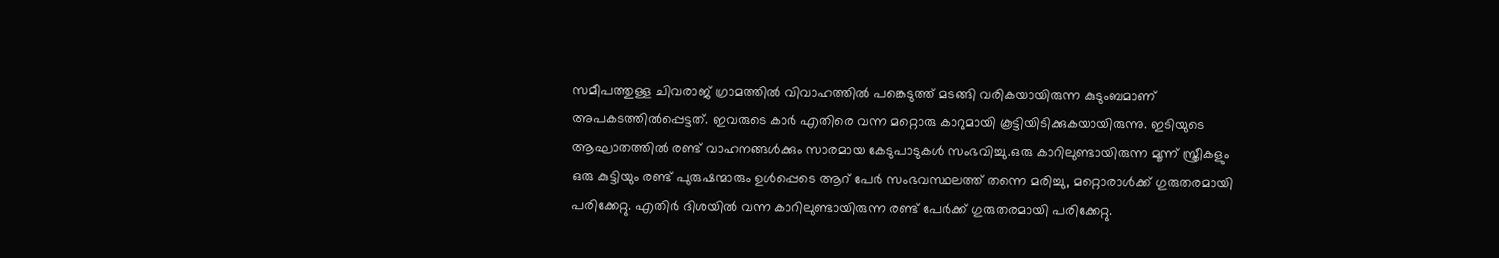സമീപത്തുള്ള ചിവരാജ് ഗ്രാമത്തിൽ വിവാഹത്തിൽ പങ്കെടുത്ത് മടങ്ങി വരികയായിരുന്ന കുടുംബമാണ് അപകടത്തിൽപ്പെട്ടത്. ഇവരുടെ കാർ എതിരെ വന്ന മറ്റൊരു കാറുമായി കൂട്ടിയിടിക്കുകയായിരുന്നു. ഇടിയുടെ ആഘാതത്തിൽ രണ്ട് വാഹനങ്ങൾക്കും സാരമായ കേടുപാടുകൾ സംഭവിച്ചു.ഒരു കാറിലുണ്ടായിരുന്ന മൂന്ന് സ്ത്രീകളും ഒരു കുട്ടിയും രണ്ട് പുരുഷന്മാരും ഉൾപ്പെടെ ആറ് പേർ സംഭവസ്ഥലത്ത് തന്നെ മരിച്ചു, മറ്റൊരാൾക്ക് ഗുരുതരമായി പരിക്കേറ്റു. എതിർ ദിശയിൽ വന്ന കാറിലുണ്ടായിരുന്ന രണ്ട് പേർക്ക് ഗുരുതരമായി പരിക്കേറ്റു.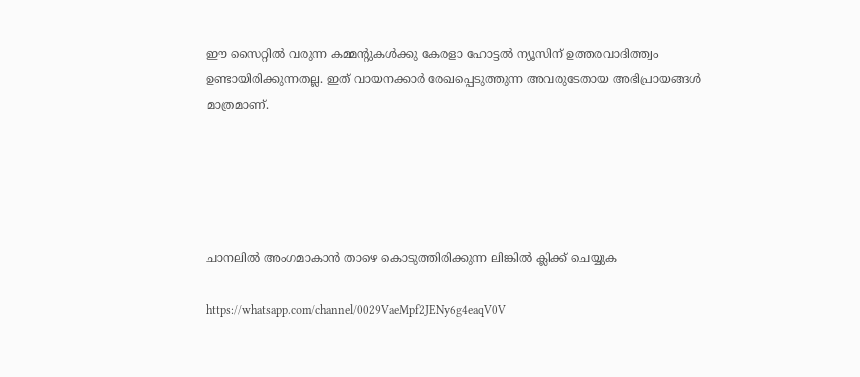ഈ സൈറ്റിൽ വരുന്ന കമ്മന്റുകൾക്കു കേരളാ ഹോട്ടൽ ന്യൂസിന് ഉത്തരവാദിത്ത്വം ഉണ്ടായിരിക്കുന്നതല്ല. ഇത് വായനക്കാർ രേഖപ്പെടുത്തുന്ന അവരുടേതായ അഭിപ്രായങ്ങൾ മാത്രമാണ്.





ചാനലിൽ അംഗമാകാൻ താഴെ കൊടുത്തിരിക്കുന്ന ലിങ്കിൽ ക്ലിക്ക് ചെയ്യുക

https://whatsapp.com/channel/0029VaeMpf2JENy6g4eaqV0V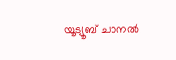യൂട്യൂബ് ചാനൽ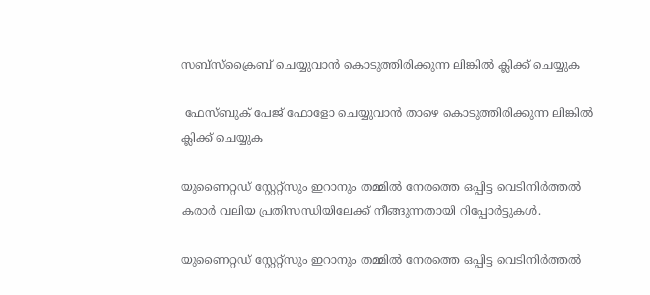സബ്സ്ക്രൈബ് ചെയ്യുവാൻ കൊടുത്തിരിക്കുന്ന ലിങ്കിൽ ക്ലിക്ക് ചെയ്യുക

 ഫേസ്ബുക് പേജ് ഫോളോ ചെയ്യുവാൻ താഴെ കൊടുത്തിരിക്കുന്ന ലിങ്കിൽ ക്ലിക്ക് ചെയ്യുക

യുണൈറ്റഡ് സ്റ്റേറ്റ്സും ഇറാനും തമ്മിൽ നേരത്തെ ഒപ്പിട്ട വെടിനിർത്തൽ കരാർ വലിയ പ്രതിസന്ധിയിലേക്ക് നീങ്ങുന്നതായി റിപ്പോർട്ടുകൾ.

യുണൈറ്റഡ് സ്റ്റേറ്റ്സും ഇറാനും തമ്മിൽ നേരത്തെ ഒപ്പിട്ട വെടിനിർത്തൽ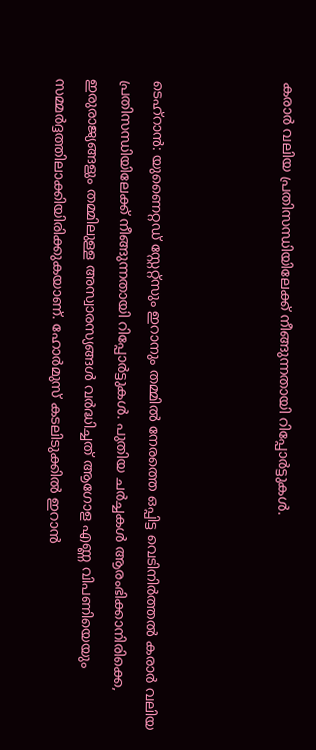കരാർ വലിയ പ്രതിസന്ധിയിലേക്ക് നീങ്ങുന്നതായി റിപ്പോർട്ടുകൾ.



ടെഹ്‌റാൻ: യുണൈറ്റഡ് സ്റ്റേറ്റ്സും ഇറാനും തമ്മിൽ നേരത്തെ ഒപ്പിട്ട വെടിനിർത്തൽ കരാർ വലിയ പ്രതിസന്ധിയിലേക്ക് നീങ്ങുന്നതായി റിപ്പോർട്ടുകൾ. പുതിയ ചർച്ചകൾ ആരംഭിക്കാനിരിക്കെ, ഇരുരാജ്യങ്ങളും തമ്മിലുള്ള അസ്വാരസ്യങ്ങൾ വർദ്ധിച്ചത് ആഗോള എണ്ണ വിപണിയെയും സമ്മർദ്ദത്തിലാക്കിയിരിക്കുകയാണ്. ഹോർമുസ് കടലിടുക്കിൽ ഇറാൻ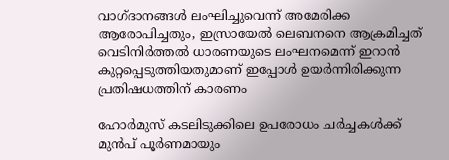വാഗ്ദാനങ്ങൾ ലംഘിച്ചുവെന്ന് അമേരിക്ക ആരോപിച്ചതും, ഇസ്രായേൽ ലെബനനെ ആക്രമിച്ചത് വെടിനിർത്തൽ ധാരണയുടെ ലംഘനമെന്ന് ഇറാൻ കുറ്റപ്പെടുത്തിയതുമാണ് ഇപ്പോൾ ഉയർന്നിരിക്കുന്ന പ്രതിഷധത്തിന് കാരണം

ഹോർമുസ് കടലിടുക്കിലെ ഉപരോധം ചർച്ചകൾക്ക് മുൻപ് പൂർണമായും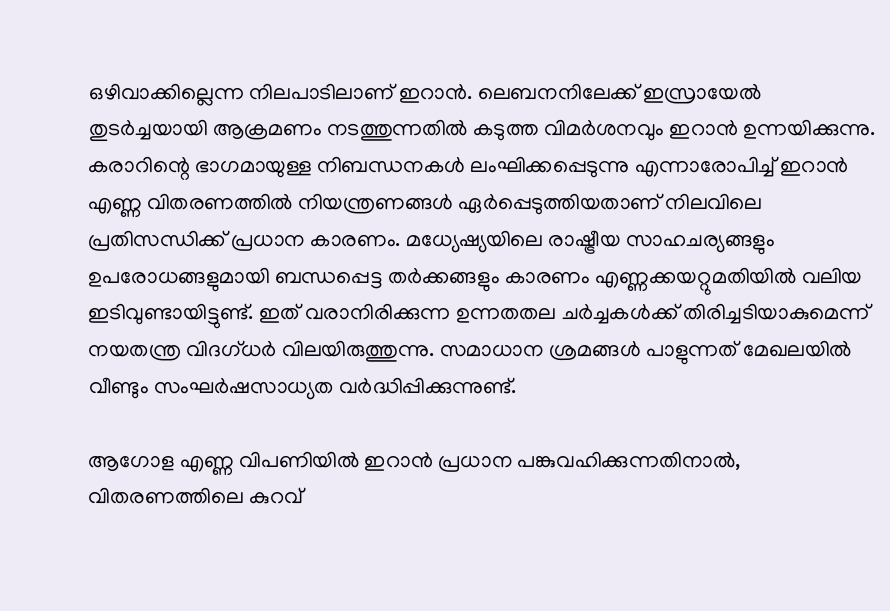ഒഴിവാക്കില്ലെന്ന നിലപാടിലാണ് ഇറാൻ. ലെബനനിലേക്ക് ഇസ്രായേൽ തുടർച്ചയായി ആക്രമണം നടത്തുന്നതിൽ കടുത്ത വിമർശനവും ഇറാൻ ഉന്നയിക്കുന്നു. കരാറിന്റെ ഭാഗമായുള്ള നിബന്ധനകൾ ലംഘിക്കപ്പെടുന്നു എന്നാരോപിച്ച് ഇറാൻ എണ്ണ വിതരണത്തിൽ നിയന്ത്രണങ്ങൾ ഏർപ്പെടുത്തിയതാണ് നിലവിലെ പ്രതിസന്ധിക്ക് പ്രധാന കാരണം. മധ്യേഷ്യയിലെ രാഷ്ട്രീയ സാഹചര്യങ്ങളും ഉപരോധങ്ങളുമായി ബന്ധപ്പെട്ട തർക്കങ്ങളും കാരണം എണ്ണക്കയറ്റുമതിയിൽ വലിയ ഇടിവുണ്ടായിട്ടുണ്ട്. ഇത് വരാനിരിക്കുന്ന ഉന്നതതല ചർച്ചകൾക്ക് തിരിച്ചടിയാകുമെന്ന് നയതന്ത്ര വിദഗ്ധർ വിലയിരുത്തുന്നു. സമാധാന ശ്രമങ്ങൾ പാളുന്നത് മേഖലയിൽ വീണ്ടും സംഘർഷസാധ്യത വർദ്ധിപ്പിക്കുന്നുണ്ട്.

ആഗോള എണ്ണ വിപണിയിൽ ഇറാൻ പ്രധാന പങ്കുവഹിക്കുന്നതിനാൽ, വിതരണത്തിലെ കുറവ്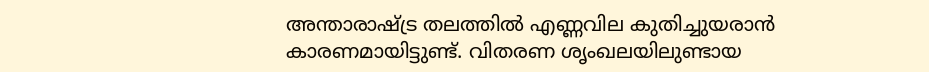അന്താരാഷ്ട്ര തലത്തിൽ എണ്ണവില കുതിച്ചുയരാൻ കാരണമായിട്ടുണ്ട്. വിതരണ ശൃംഖലയിലുണ്ടായ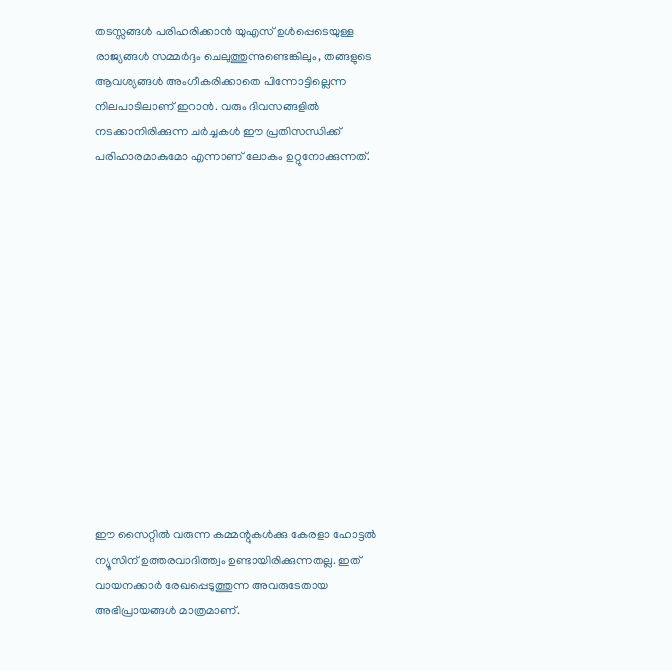തടസ്സങ്ങൾ പരിഹരിക്കാൻ യുഎസ് ഉൾപ്പെടെയുള്ള രാജ്യങ്ങൾ സമ്മർദ്ദം ചെലുത്തുന്നുണ്ടെങ്കിലും, തങ്ങളുടെ ആവശ്യങ്ങൾ അംഗീകരിക്കാതെ പിന്നോട്ടില്ലെന്ന നിലപാടിലാണ് ഇറാൻ. വരും ദിവസങ്ങളിൽ നടക്കാനിരിക്കുന്ന ചർച്ചകൾ ഈ പ്രതിസന്ധിക്ക് പരിഹാരമാകുമോ എന്നാണ് ലോകം ഉറ്റുനോക്കുന്നത്.














ഈ സൈറ്റിൽ വരുന്ന കമ്മന്റുകൾക്കു കേരളാ ഹോട്ടൽ ന്യൂസിന് ഉത്തരവാദിത്ത്വം ഉണ്ടായിരിക്കുന്നതല്ല. ഇത് വായനക്കാർ രേഖപ്പെടുത്തുന്ന അവരുടേതായ അഭിപ്രായങ്ങൾ മാത്രമാണ്.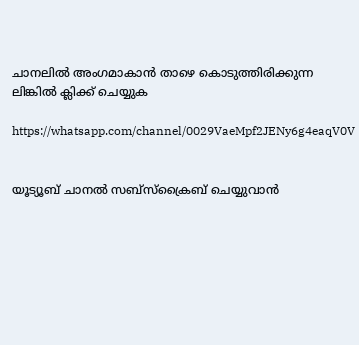ചാനലിൽ അംഗമാകാൻ താഴെ കൊടുത്തിരിക്കുന്ന ലിങ്കിൽ ക്ലിക്ക് ചെയ്യുക

https://whatsapp.com/channel/0029VaeMpf2JENy6g4eaqV0V


യൂട്യൂബ് ചാനൽ സബ്സ്ക്രൈബ് ചെയ്യുവാൻ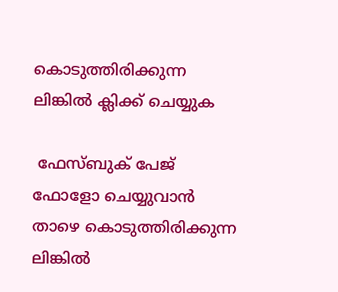കൊടുത്തിരിക്കുന്ന ലിങ്കിൽ ക്ലിക്ക് ചെയ്യുക

 ഫേസ്ബുക് പേജ് ഫോളോ ചെയ്യുവാൻ താഴെ കൊടുത്തിരിക്കുന്ന ലിങ്കിൽ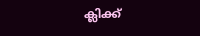ക്ലിക്ക്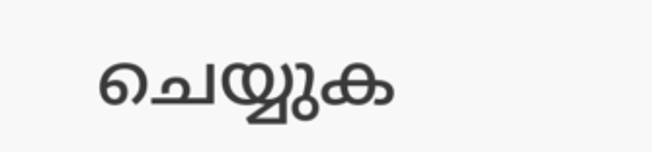ചെയ്യുക